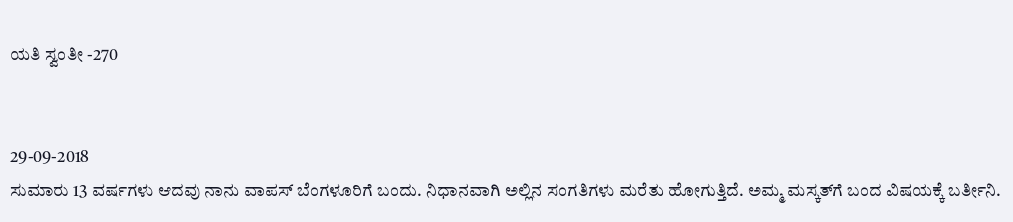ಯತಿ ಸ್ವಂತೀ -270


29-09-2018
ಸುಮಾರು 13 ವರ್ಷಗಳು ಆದವು ನಾನು ವಾಪಸ್ ಬೆಂಗಳೂರಿಗೆ ಬಂದು. ನಿಧಾನವಾಗಿ ಅಲ್ಲಿನ ಸಂಗತಿಗಳು ಮರೆತು ಹೋಗುತ್ತಿದೆ. ಅಮ್ಮ ಮಸ್ಕತ್‌ಗೆ ಬಂದ ವಿಷಯಕ್ಕೆ ಬರ್ತೀನಿ.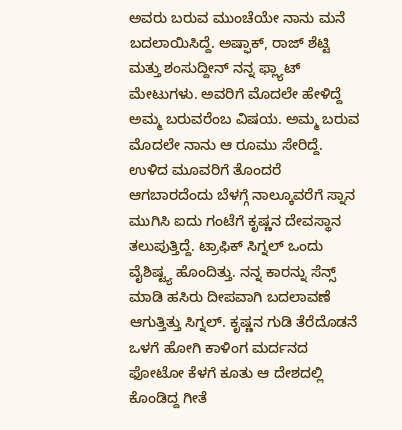ಅವರು ಬರುವ ಮುಂಚೆಯೇ ನಾನು ಮನೆ ಬದಲಾಯಿಸಿದ್ದೆ. ಅಷ್ಫಾಕ್, ರಾಜ್ ಶೆಟ್ಟಿ ಮತ್ತು ಶಂಸುದ್ದೀನ್ ನನ್ನ ಫ್ಲ್ಯಾಟ್ ಮೇಟುಗಳು. ಅವರಿಗೆ ಮೊದಲೇ ಹೇಳಿದ್ದೆ ಅಮ್ಮ ಬರುವರೆಂಬ ವಿಷಯ. ಅಮ್ಮ ಬರುವ ಮೊದಲೇ ನಾನು ಆ ರೂಮು ಸೇರಿದ್ದೆ. ಉಳಿದ ಮೂವರಿಗೆ ತೊಂದರೆ ಆಗಬಾರದೆಂದು ಬೆಳಗ್ಗೆ ನಾಲ್ಕೂವರೆಗೆ ಸ್ನಾನ ಮುಗಿಸಿ ಐದು ಗಂಟೆಗೆ ಕೃಷ್ಣನ ದೇವಸ್ಥಾನ ತಲುಪುತ್ತಿದ್ದೆ. ಟ್ರಾಫಿಕ್ ಸಿಗ್ನಲ್ ಒಂದು ವೈಶಿಷ್ಟ್ಯ ಹೊಂದಿತ್ತು. ನನ್ನ ಕಾರನ್ನು ಸೆನ್ಸ್ ಮಾಡಿ ಹಸಿರು ದೀಪವಾಗಿ ಬದಲಾವಣೆ ಆಗುತ್ತಿತ್ತು ಸಿಗ್ನಲ್. ಕೃಷ್ಣನ ಗುಡಿ ತೆರೆದೊಡನೆ ಒಳಗೆ ಹೋಗಿ ಕಾಳಿಂಗ ಮರ್ದನದ ಫೋಟೋ ಕೆಳಗೆ ಕೂತು ಆ ದೇಶದಲ್ಲಿ ಕೊಂಡಿದ್ದ ಗೀತೆ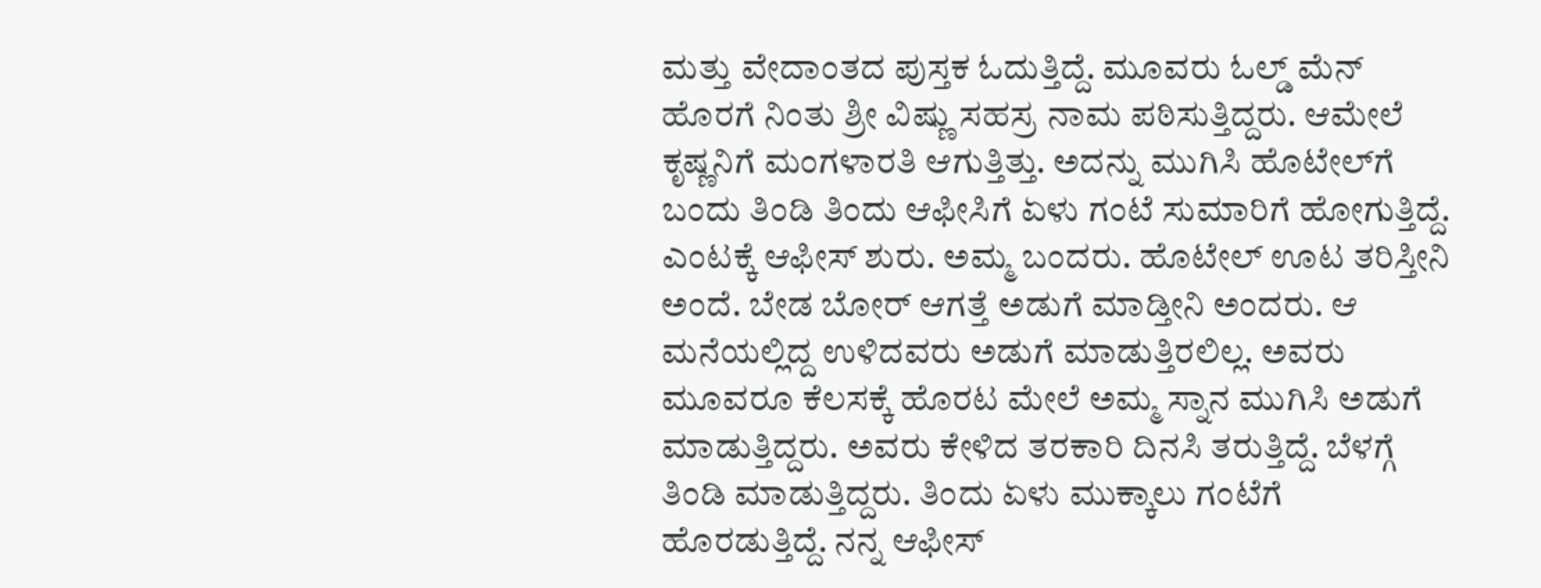ಮತ್ತು ವೇದಾಂತದ ಪುಸ್ತಕ ಓದುತ್ತಿದ್ದೆ. ಮೂವರು ಓಲ್ಡ್ ಮೆನ್ ಹೊರಗೆ ನಿಂತು ಶ್ರೀ ವಿಷ್ಣು ಸಹಸ್ರ ನಾಮ ಪಠಿಸುತ್ತಿದ್ದರು. ಆಮೇಲೆ ಕೃಷ್ಣನಿಗೆ ಮಂಗಳಾರತಿ ಆಗುತ್ತಿತ್ತು. ಅದನ್ನು ಮುಗಿಸಿ ಹೊಟೇಲ್‌ಗೆ ಬಂದು ತಿಂಡಿ ತಿಂದು ಆಫೀಸಿಗೆ ಏಳು ಗಂಟೆ ಸುಮಾರಿಗೆ ಹೋಗುತ್ತಿದ್ದೆ. ಎಂಟಕ್ಕೆ ಆಫೀಸ್‌ ಶುರು. ಅಮ್ಮ ಬಂದರು. ಹೊಟೇಲ್ ಊಟ ತರಿಸ್ತೀನಿ ಅಂದೆ. ಬೇಡ ಬೋರ್ ಆಗತ್ತೆ ಅಡುಗೆ ಮಾಡ್ತೀನಿ ಅಂದರು. ಆ ಮನೆಯಲ್ಲಿದ್ದ ಉಳಿದವರು ಅಡುಗೆ ಮಾಡುತ್ತಿರಲಿಲ್ಲ. ಅವರು ಮೂವರೂ ಕೆಲಸಕ್ಕೆ ಹೊರಟ ಮೇಲೆ ಅಮ್ಮ ಸ್ನಾನ ಮುಗಿಸಿ ಅಡುಗೆ ಮಾಡುತ್ತಿದ್ದರು. ಅವರು ಕೇಳಿದ ತರಕಾರಿ ದಿನಸಿ ತರುತ್ತಿದ್ದೆ. ಬೆಳಗ್ಗೆ ತಿಂಡಿ ಮಾಡುತ್ತಿದ್ದರು. ತಿಂದು ಏಳು ಮುಕ್ಕಾಲು ಗಂಟೆಗೆ ಹೊರಡುತ್ತಿದ್ದೆ. ನನ್ನ ಆಫೀಸ್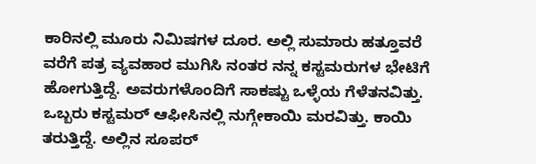ಕಾರಿನಲ್ಲಿ ಮೂರು ನಿಮಿಷಗಳ ದೂರ. ಅಲ್ಲಿ ಸುಮಾರು ಹತ್ತೂವರೆ ವರೆಗೆ ಪತ್ರ ವ್ಯವಹಾರ ಮುಗಿಸಿ ನಂತರ ನನ್ನ ಕಸ್ಟಮರುಗಳ ಭೇಟಿಗೆ ಹೋಗುತ್ತಿದ್ದೆ. ಅವರುಗಳೊಂದಿಗೆ ಸಾಕಷ್ಟು ಒಳ್ಳೆಯ ಗೆಳೆತನವಿತ್ತು. ಒಬ್ಬರು ಕಸ್ಟಮರ್ ಆಫೀಸಿನಲ್ಲಿ ನುಗ್ಗೇಕಾಯಿ ಮರವಿತ್ತು. ಕಾಯಿ ತರುತ್ತಿದ್ದೆ. ಅಲ್ಲಿನ ಸೂಪರ್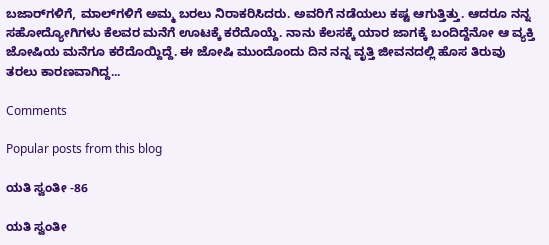ಬಜಾರ್‌ಗಳಿಗೆ, ಮಾಲ್‌ಗಳಿಗೆ ಅಮ್ಮ ಬರಲು ನಿರಾಕರಿಸಿದರು. ಅವರಿಗೆ ನಡೆಯಲು ಕಷ್ಟ ಆಗುತ್ತಿತ್ತು. ಆದರೂ ನನ್ನ ಸಹೋದ್ಯೋಗಿಗಳು ಕೆಲವರ ಮನೆಗೆ ಊಟಕ್ಕೆ ಕರೆದೊಯ್ದೆ. ನಾನು ಕೆಲಸಕ್ಕೆ ಯಾರ ಜಾಗಕ್ಕೆ ಬಂದಿದ್ದೆನೋ ಆ ವ್ಯಕ್ತಿ ಜೋಷಿಯ ಮನೆಗೂ ಕರೆದೊಯ್ದಿದ್ದೆ. ಈ ಜೋಷಿ ಮುಂದೊಂದು ದಿನ ನನ್ನ ವೃತ್ತಿ ಜೀವನದಲ್ಲಿ ಹೊಸ ತಿರುವು ತರಲು ಕಾರಣವಾಗಿದ್ದ...

Comments

Popular posts from this blog

ಯತಿ ಸ್ವಂತೀ -86

ಯತಿ ಸ್ವಂತೀ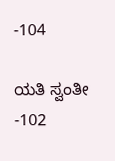-104

ಯತಿ ಸ್ವಂತೀ -102